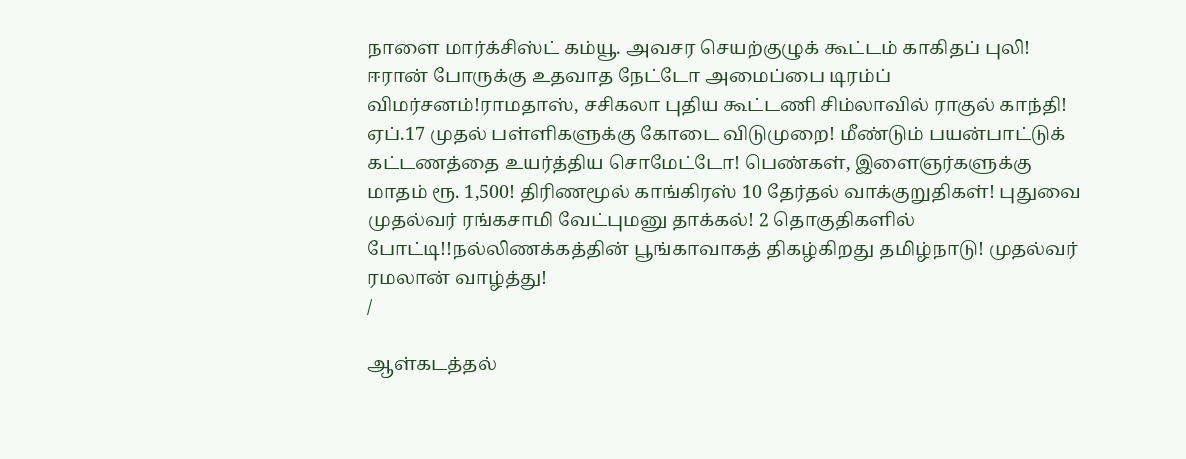நாளை மார்க்சிஸ்ட் கம்யூ. அவசர செயற்குழுக் கூட்டம் காகிதப் புலி! ஈரான் போருக்கு உதவாத நேட்டோ அமைப்பை டிரம்ப் விமர்சனம்!ராமதாஸ், சசிகலா புதிய கூட்டணி சிம்லாவில் ராகுல் காந்தி! ஏப்.17 முதல் பள்ளிகளுக்கு கோடை விடுமுறை! மீண்டும் பயன்பாட்டுக் கட்டணத்தை உயர்த்திய சொமேட்டோ! பெண்கள், இளைஞர்களுக்கு மாதம் ரூ. 1,500! திரிணமூல் காங்கிரஸ் 10 தேர்தல் வாக்குறுதிகள்! புதுவை முதல்வர் ரங்கசாமி வேட்புமனு தாக்கல்! 2 தொகுதிகளில் போட்டி!!நல்லிணக்கத்தின் பூங்காவாகத் திகழ்கிறது தமிழ்நாடு! முதல்வர் ரமலான் வாழ்த்து!
/

ஆள்கடத்தல்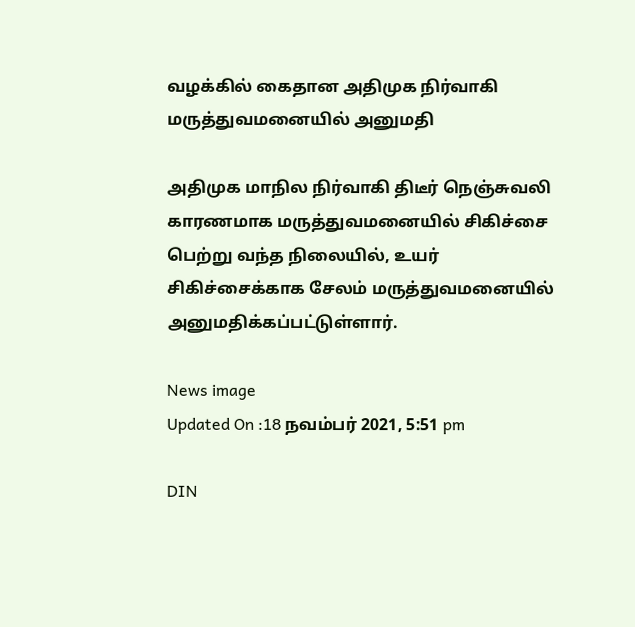வழக்கில் கைதான அதிமுக நிர்வாகி மருத்துவமனையில் அனுமதி

அதிமுக மாநில நிர்வாகி திடீர் நெஞ்சுவலி காரணமாக மருத்துவமனையில் சிகிச்சை பெற்று வந்த நிலையில், உயர் சிகிச்சைக்காக சேலம் மருத்துவமனையில் அனுமதிக்கப்பட்டுள்ளார்.

News image
Updated On :18 நவம்பர் 2021, 5:51 pm

DIN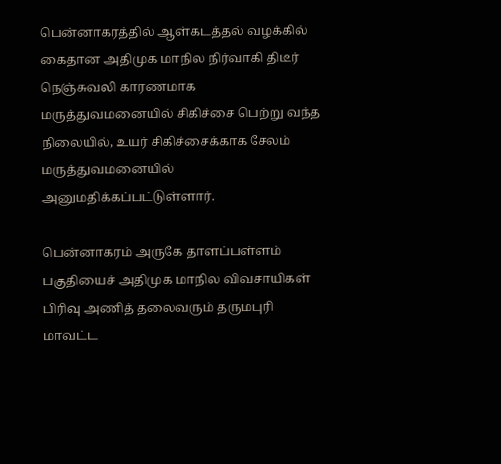பென்னாகரத்தில் ஆள்கடத்தல் வழக்கில் கைதான அதிமுக மாநில நிர்வாகி திடீர் நெஞ்சுவலி காரணமாக மருத்துவமனையில் சிகிச்சை பெற்று வந்த நிலையில், உயர் சிகிச்சைக்காக சேலம் மருத்துவமனையில் அனுமதிக்கப்பட்டுள்ளார்.

பென்னாகரம் அருகே தாளப்பள்ளம் பகுதியைச் அதிமுக மாநில விவசாயிகள் பிரிவு அணித் தலைவரும் தருமபுரி மாவட்ட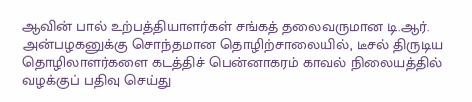ஆவின் பால் உற்பத்தியாளர்கள் சங்கத் தலைவருமான டி.ஆர். அன்பழகனுக்கு சொந்தமான தொழிற்சாலையில், டீசல் திருடிய தொழிலாளர்களை கடத்திச் பென்னாகரம் காவல் நிலையத்தில் வழக்குப் பதிவு செய்து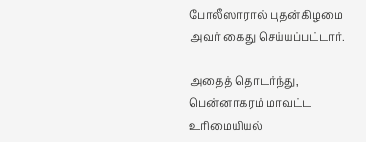போலீஸாரால் புதன்கிழமை அவர் கைது செய்யப்பட்டார்.

அதைத் தொடர்ந்து, பென்னாகரம் மாவட்ட உரிமையியல்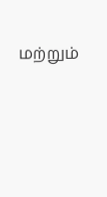மற்றும்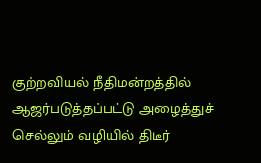குற்றவியல் நீதிமன்றத்தில் ஆஜர்படுத்தப்பட்டு அழைத்துச் செல்லும் வழியில் திடீர்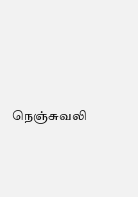நெஞ்சுவலி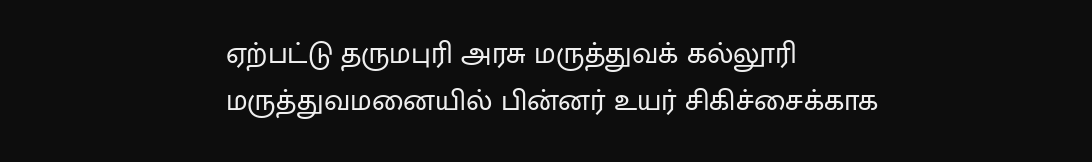ஏற்பட்டு தருமபுரி அரசு மருத்துவக் கல்லூரி மருத்துவமனையில் பின்னர் உயர் சிகிச்சைக்காக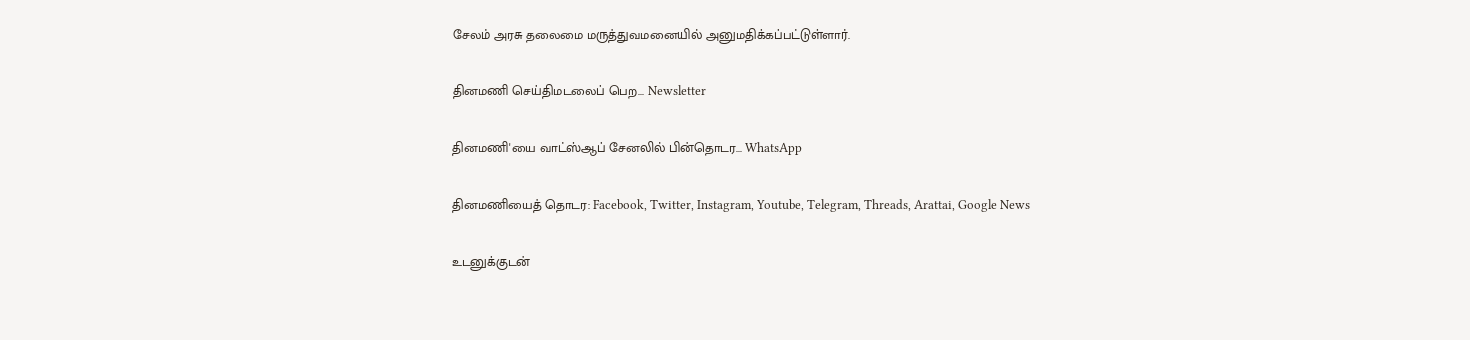சேலம் அரசு தலைமை மருத்துவமனையில் அனுமதிக்கப்பட்டுள்ளார்.

தினமணி செய்திமடலைப் பெற... Newsletter

தினமணி'யை வாட்ஸ்ஆப் சேனலில் பின்தொடர... WhatsApp

தினமணியைத் தொடர: Facebook, Twitter, Instagram, Youtube, Telegram, Threads, Arattai, Google News

உடனுக்குடன்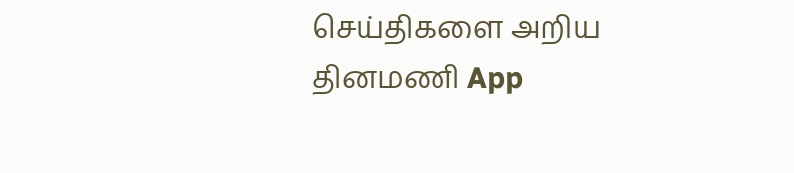செய்திகளை அறிய தினமணி App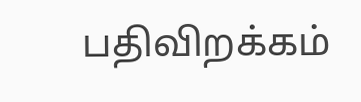பதிவிறக்கம்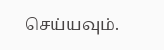செய்யவும்.